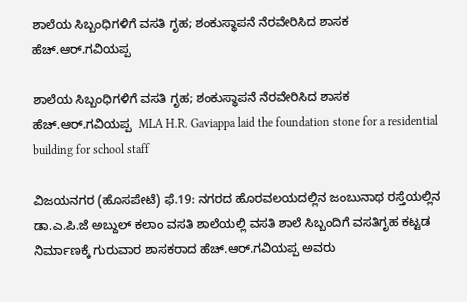ಶಾಲೆಯ ಸಿಬ್ಬಂಧಿಗಳಿಗೆ ವಸತಿ ಗೃಹ; ಶಂಕುಸ್ಥಾಪನೆ ನೆರವೇರಿಸಿದ ಶಾಸಕ ಹೆಚ್‌.ಆರ್‌.ಗವಿಯಪ್ಪ

ಶಾಲೆಯ ಸಿಬ್ಬಂಧಿಗಳಿಗೆ ವಸತಿ ಗೃಹ; ಶಂಕುಸ್ಥಾಪನೆ ನೆರವೇರಿಸಿದ ಶಾಸಕ ಹೆಚ್‌.ಆರ್‌.ಗವಿಯಪ್ಪ  MLA H.R. Gaviappa laid the foundation stone for a residential building for school staff

ವಿಜಯನಗರ (ಹೊಸಪೇಟೆ) ಫೆ.19: ನಗರದ ಹೊರವಲಯದಲ್ಲಿನ ಜಂಬುನಾಥ ರಸ್ತೆಯಲ್ಲಿನ ಡಾ.ಎ.ಪಿ.ಜೆ ಅಬ್ದುಲ್ ಕಲಾಂ ವಸತಿ ಶಾಲೆಯಲ್ಲಿ ವಸತಿ ಶಾಲೆ ಸಿಬ್ಬಂದಿಗೆ ವಸತಿಗೃಹ ಕಟ್ಟಡ ನಿರ್ಮಾಣಕ್ಕೆ ಗುರುವಾರ ಶಾಸಕರಾದ ಹೆಚ್‌.ಆರ್‌.ಗವಿಯಪ್ಪ ಅವರು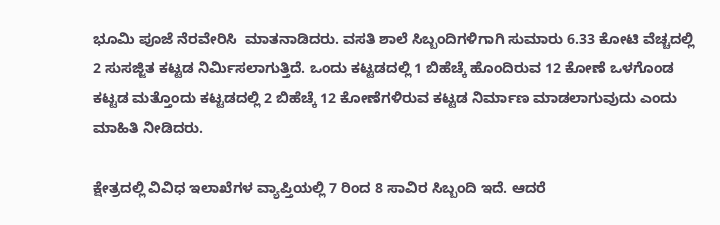ಭೂಮಿ ಪೂಜೆ ನೆರವೇರಿಸಿ  ಮಾತನಾಡಿದರು. ವಸತಿ ಶಾಲೆ ಸಿಬ್ಬಂದಿಗಳಿಗಾಗಿ ಸುಮಾರು 6.33 ಕೋಟಿ ವೆಚ್ಚದಲ್ಲಿ 2 ಸುಸಜ್ಜಿತ ಕಟ್ಟಡ ನಿರ್ಮಿಸಲಾಗುತ್ತಿದೆ. ಒಂದು ಕಟ್ಟಡದಲ್ಲಿ 1 ಬಿಹೆಚ್ಕೆ ಹೊಂದಿರುವ 12 ಕೋಣೆ ಒಳಗೊಂಡ ಕಟ್ಟಡ ಮತ್ತೊಂದು ಕಟ್ಟಡದಲ್ಲಿ 2 ಬಿಹೆಚ್ಕೆ 12 ಕೋಣೆಗಳಿರುವ ಕಟ್ಟಡ ನಿರ್ಮಾಣ ಮಾಡಲಾಗುವುದು ಎಂದು ಮಾಹಿತಿ ನೀಡಿದರು.

ಕ್ಷೇತ್ರದಲ್ಲಿ ವಿವಿಧ ಇಲಾಖೆಗಳ ವ್ಯಾಪ್ತಿಯಲ್ಲಿ 7 ರಿಂದ 8 ಸಾವಿರ ಸಿಬ್ಬಂದಿ ಇದೆ. ಆದರೆ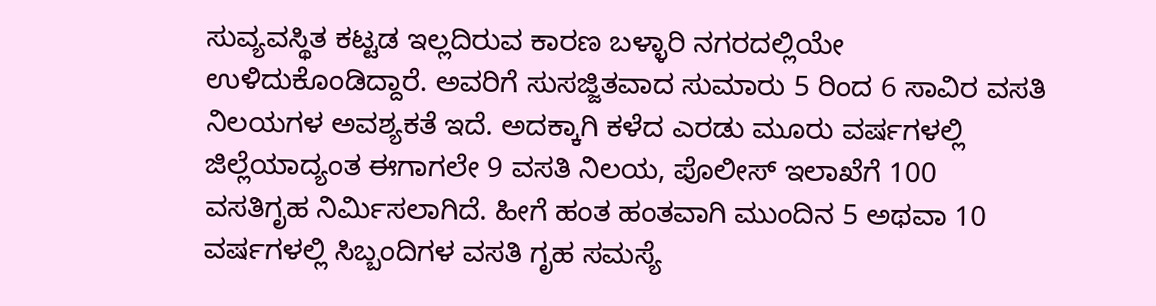ಸುವ್ಯವಸ್ಥಿತ ಕಟ್ಟಡ ಇಲ್ಲದಿರುವ ಕಾರಣ ಬಳ್ಳಾರಿ ನಗರದಲ್ಲಿಯೇ ಉಳಿದುಕೊಂಡಿದ್ದಾರೆ. ಅವರಿಗೆ ಸುಸಜ್ಜಿತವಾದ ಸುಮಾರು 5 ರಿಂದ 6 ಸಾವಿರ ವಸತಿ ನಿಲಯಗಳ ಅವಶ್ಯಕತೆ ಇದೆ. ಅದಕ್ಕಾಗಿ ಕಳೆದ ಎರಡು ಮೂರು ವರ್ಷಗಳಲ್ಲಿ ಜಿಲ್ಲೆಯಾದ್ಯಂತ ಈಗಾಗಲೇ 9 ವಸತಿ ನಿಲಯ, ಪೊಲೀಸ್ ಇಲಾಖೆಗೆ 100 ವಸತಿಗೃಹ ನಿರ್ಮಿಸಲಾಗಿದೆ. ಹೀಗೆ ಹಂತ ಹಂತವಾಗಿ ಮುಂದಿನ 5 ಅಥವಾ 10 ವರ್ಷಗಳಲ್ಲಿ ಸಿಬ್ಬಂದಿಗಳ ವಸತಿ ಗೃಹ ಸಮಸ್ಯೆ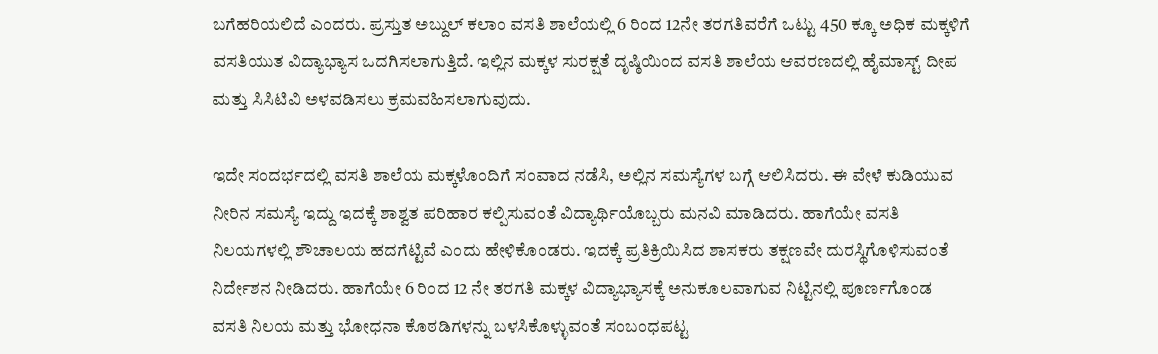ಬಗೆಹರಿಯಲಿದೆ ಎಂದರು. ಪ್ರಸ್ತುತ ಅಬ್ದುಲ್ ಕಲಾಂ ವಸತಿ ಶಾಲೆಯಲ್ಲಿ 6 ರಿಂದ 12ನೇ ತರಗತಿವರೆಗೆ ಒಟ್ಟು 450 ಕ್ಕೂ ಅಧಿಕ ಮಕ್ಕಳಿಗೆ ವಸತಿಯುತ ವಿದ್ಯಾಭ್ಯಾಸ ಒದಗಿಸಲಾಗುತ್ತಿದೆ. ಇಲ್ಲಿನ ಮಕ್ಕಳ ಸುರಕ್ಷತೆ ದೃಷ್ಠಿಯಿಂದ ವಸತಿ ಶಾಲೆಯ ಆವರಣದಲ್ಲಿ ಹೈಮಾಸ್ಟ್‌ ದೀಪ ಮತ್ತು ಸಿಸಿಟಿವಿ ಅಳವಡಿಸಲು ಕ್ರಮವಹಿಸಲಾಗುವುದು.

ಇದೇ ಸಂದರ್ಭದಲ್ಲಿ ವಸತಿ ಶಾಲೆಯ ಮಕ್ಕಳೊಂದಿಗೆ ಸಂವಾದ ನಡೆಸಿ, ಅಲ್ಲಿನ ಸಮಸ್ಯೆಗಳ ಬಗ್ಗೆ ಆಲಿಸಿದರು. ಈ ವೇಳೆ ಕುಡಿಯುವ ನೀರಿನ ಸಮಸ್ಯೆ ಇದ್ದು ಇದಕ್ಕೆ ಶಾಶ್ವತ ಪರಿಹಾರ ಕಲ್ಪಿಸುವಂತೆ ವಿದ್ಯಾರ್ಥಿಯೊಬ್ಬರು ಮನವಿ ಮಾಡಿದರು. ಹಾಗೆಯೇ ವಸತಿ ನಿಲಯಗಳಲ್ಲಿ ಶೌಚಾಲಯ ಹದಗೆಟ್ಟಿವೆ ಎಂದು ಹೇಳಿಕೊಂಡರು. ಇದಕ್ಕೆ ಪ್ರತಿಕ್ರಿಯಿಸಿದ ಶಾಸಕರು ತಕ್ಷಣವೇ ದುರಸ್ಥಿಗೊಳಿಸುವಂತೆ ನಿರ್ದೇಶನ ನೀಡಿದರು. ಹಾಗೆಯೇ 6 ರಿಂದ 12 ನೇ ತರಗತಿ ಮಕ್ಕಳ ವಿದ್ಯಾಭ್ಯಾಸಕ್ಕೆ ಅನುಕೂಲವಾಗುವ ನಿಟ್ಟಿನಲ್ಲಿ ಪೂರ್ಣಗೊಂಡ ವಸತಿ ನಿಲಯ ಮತ್ತು ಭೋಧನಾ ಕೊಠಡಿಗಳನ್ನು ಬಳಸಿಕೊಳ್ಳುವಂತೆ ಸಂಬಂಧಪಟ್ಟ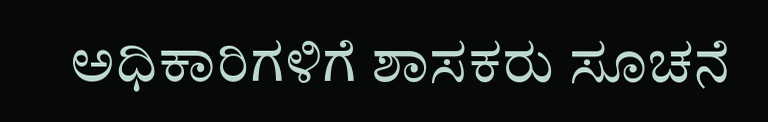ಅಧಿಕಾರಿಗಳಿಗೆ ಶಾಸಕರು ಸೂಚನೆ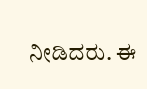ನೀಡಿದರು. ಈ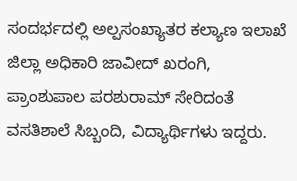ಸಂದರ್ಭದಲ್ಲಿ ಅಲ್ಪಸಂಖ್ಯಾತರ ಕಲ್ಯಾಣ ಇಲಾಖೆ ಜಿಲ್ಲಾ ಅಧಿಕಾರಿ ಜಾವೀದ್ ಖರಂಗಿ, ಪ್ರಾಂಶುಪಾಲ ಪರಶುರಾಮ್ ಸೇರಿದಂತೆ ವಸತಿಶಾಲೆ ಸಿಬ್ಬಂದಿ, ವಿದ್ಯಾರ್ಥಿಗಳು ಇದ್ದರು.